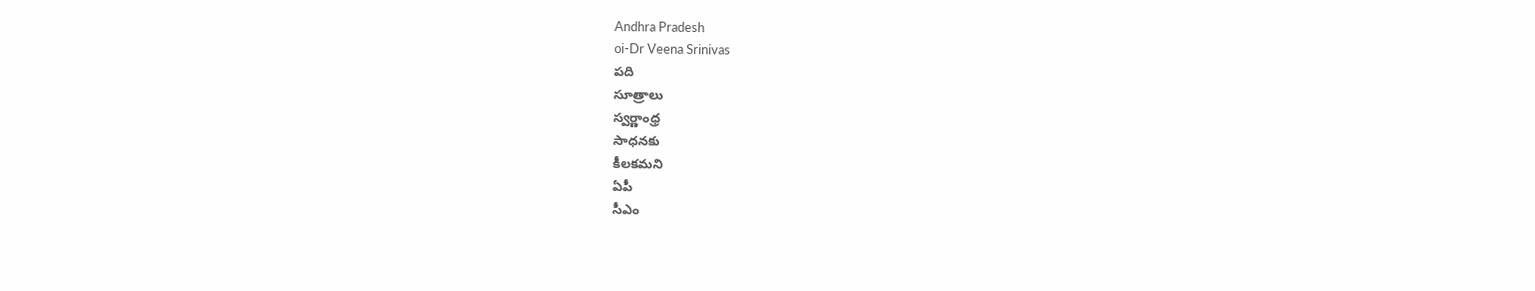Andhra Pradesh
oi-Dr Veena Srinivas
పది
సూత్రాలు
స్వర్ణాంధ్ర
సాధనకు
కీలకమని
ఏపీ
సీఎం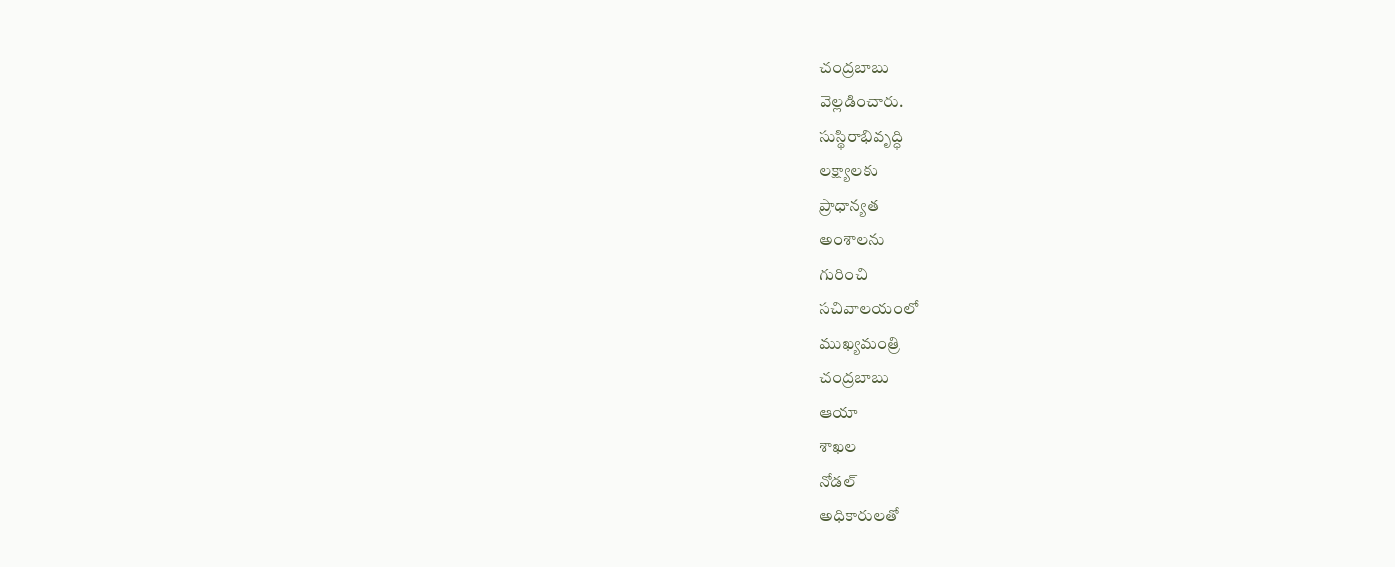చంద్రబాబు
వెల్లడించారు.
సుస్థిరాభివృద్ధి
లక్ష్యాలకు
ప్రాధాన్యత
అంశాలను
గురించి
సచివాలయంలో
ముఖ్యమంత్రి
చంద్రబాబు
ఆయా
శాఖల
నోడల్
అధికారులతో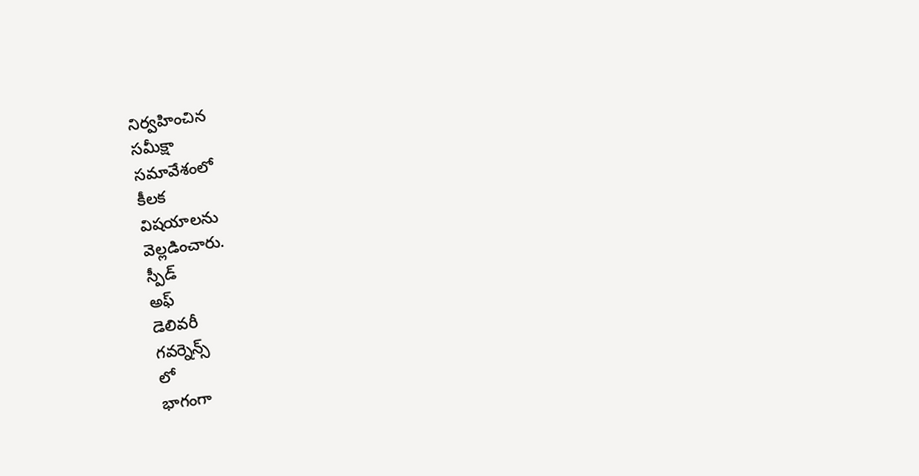నిర్వహించిన
సమీక్షా
సమావేశంలో
కీలక
విషయాలను
వెల్లడించారు.
స్పీడ్
అఫ్
డెలివరీ
గవర్నెన్స్
లో
భాగంగా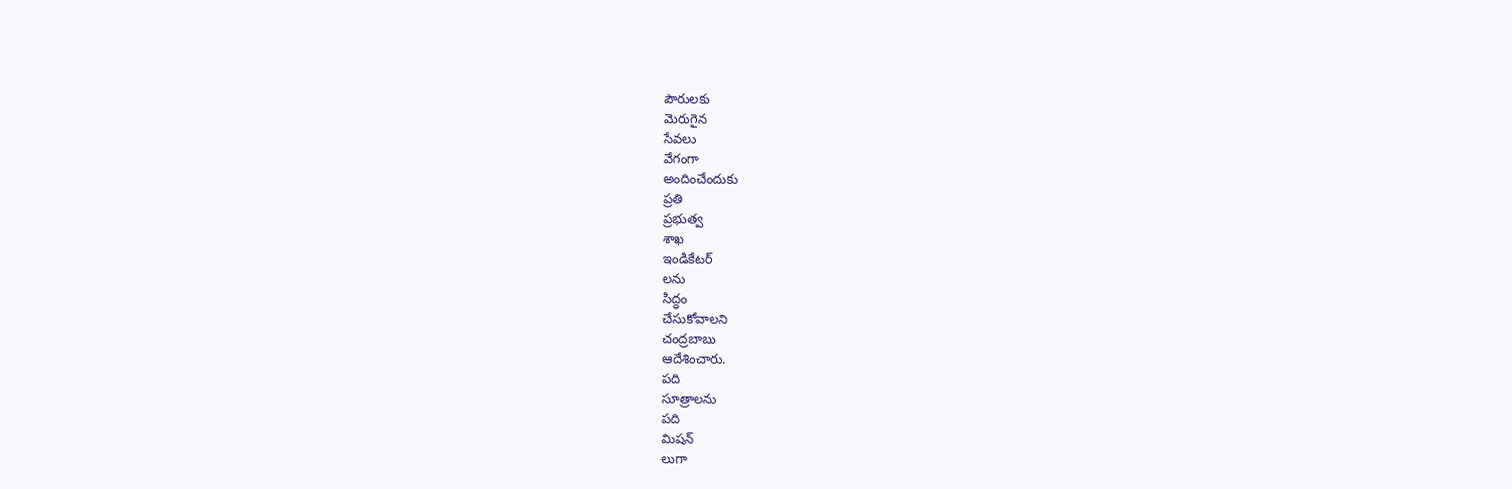పౌరులకు
మెరుగైన
సేవలు
వేగంగా
అందించేందుకు
ప్రతి
ప్రభుత్వ
శాఖ
ఇండికేటర్
లను
సిద్ధం
చేసుకోవాలని
చంద్రబాబు
ఆదేశించారు.
పది
సూత్రాలను
పది
మిషన్
లుగా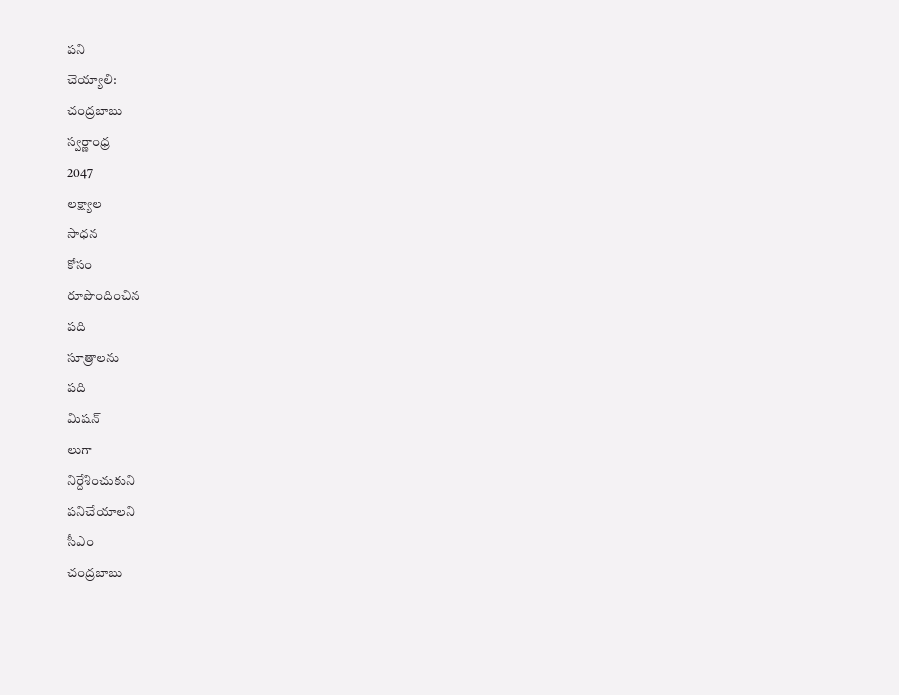పని
చెయ్యాలి:
చంద్రబాబు
స్వర్ణాంధ్ర
2047
లక్ష్యాల
సాధన
కోసం
రూపొందించిన
పది
సూత్రాలను
పది
మిషన్
లుగా
నిర్దేశించుకుని
పనిచేయాలని
సీఎం
చంద్రబాబు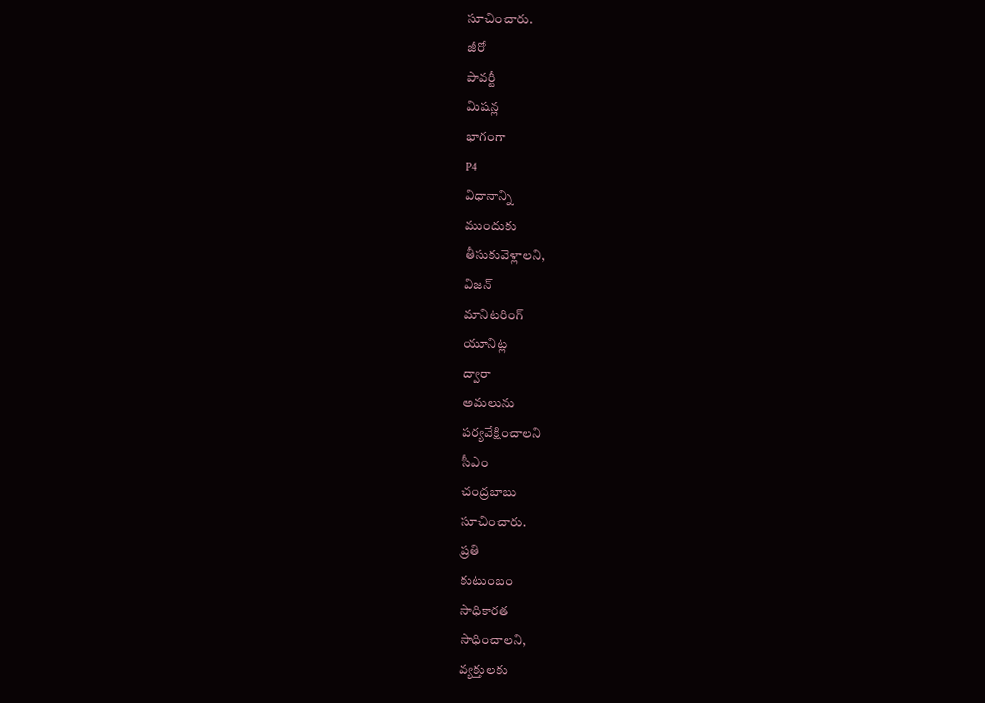సూచించారు.
జీరో
పావర్టీ
మిషన్ల
భాగంగా
P4
విధానాన్ని
ముందుకు
తీసుకువెళ్లాలని,
విజన్
మానిటరింగ్
యూనిట్ల
ద్వారా
అమలును
పర్యవేక్షించాలని
సీఎం
చంద్రబాబు
సూచించారు.
ప్రతి
కుటుంబం
సాధికారత
సాధించాలని,
వ్యక్తులకు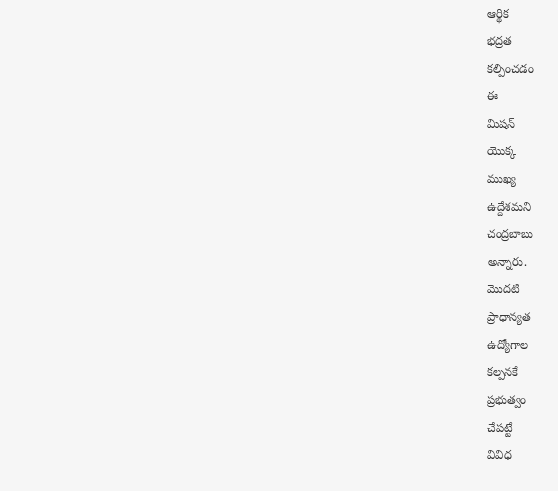ఆర్థిక
భద్రత
కల్పించడం
ఈ
మిషన్
యొక్క
ముఖ్య
ఉద్దేశమని
చంద్రబాబు
అన్నారు.
మొదటి
ప్రాధాన్యత
ఉద్యోగాల
కల్పనకే
ప్రభుత్వం
చేపట్టే
వివిధ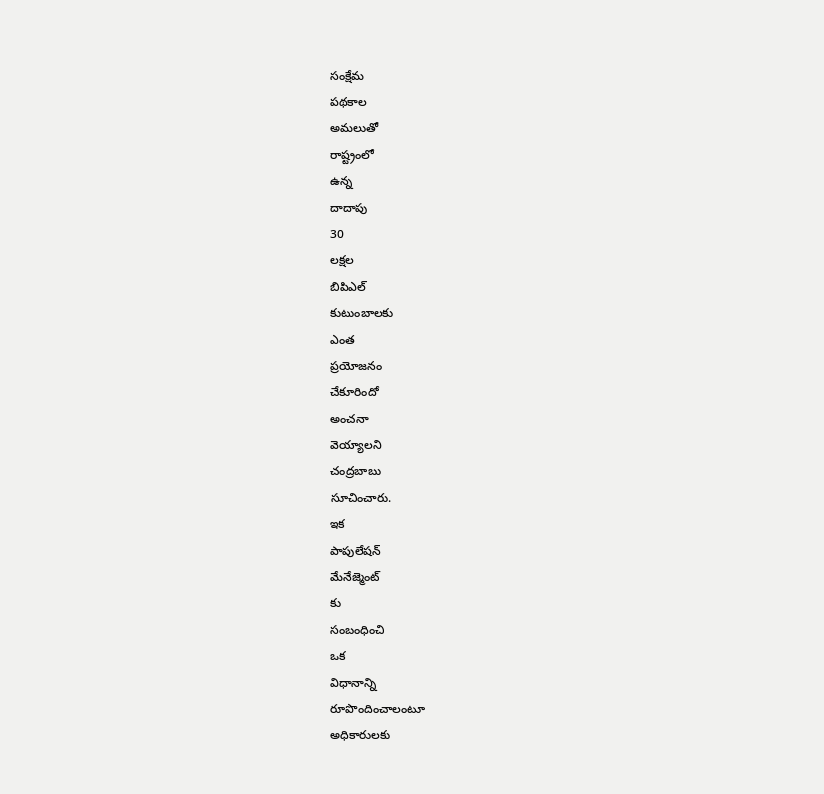సంక్షేమ
పథకాల
అమలుతో
రాష్ట్రంలో
ఉన్న
దాదాపు
30
లక్షల
బిపిఎల్
కుటుంబాలకు
ఎంత
ప్రయోజనం
చేకూరిందో
అంచనా
వెయ్యాలని
చంద్రబాబు
సూచించారు.
ఇక
పాపులేషన్
మేనేజ్మెంట్
కు
సంబంధించి
ఒక
విధానాన్ని
రూపొందించాలంటూ
అధికారులకు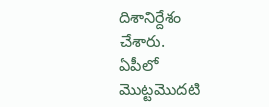దిశానిర్దేశం
చేశారు.
ఏపీలో
మొట్టమొదటి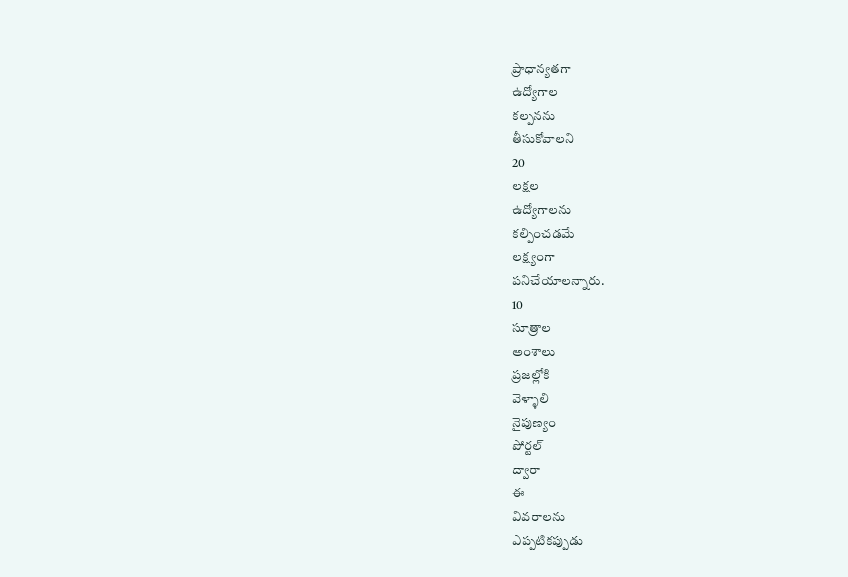ప్రాధాన్యతగా
ఉద్యోగాల
కల్పనను
తీసుకోవాలని
20
లక్షల
ఉద్యోగాలను
కల్పించడమే
లక్ష్యంగా
పనిచేయాలన్నారు.
10
సూత్రాల
అంశాలు
ప్రజల్లోకి
వెళ్ళాలి
నైపుణ్యం
పోర్టల్
ద్వారా
ఈ
వివరాలను
ఎప్పటికప్పుడు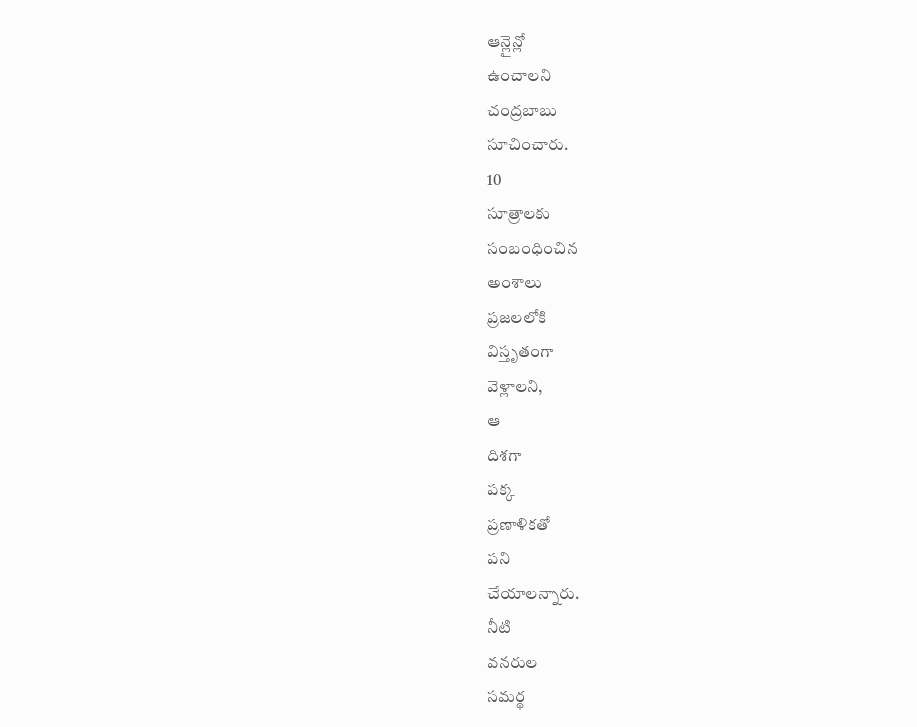ఆన్లైన్లో
ఉంచాలని
చంద్రబాబు
సూచించారు.
10
సూత్రాలకు
సంబంధించిన
అంశాలు
ప్రజలలోకి
విస్తృతంగా
వెళ్లాలని,
ఆ
దిశగా
పక్క
ప్రణాళికతో
పని
చేయాలన్నారు.
నీటి
వనరుల
సమర్థ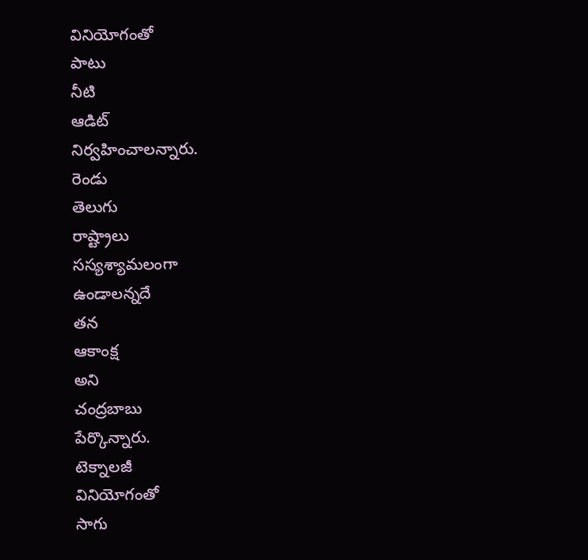వినియోగంతో
పాటు
నీటి
ఆడిట్
నిర్వహించాలన్నారు.
రెండు
తెలుగు
రాష్ట్రాలు
సస్యశ్యామలంగా
ఉండాలన్నదే
తన
ఆకాంక్ష
అని
చంద్రబాబు
పేర్కొన్నారు.
టెక్నాలజీ
వినియోగంతో
సాగు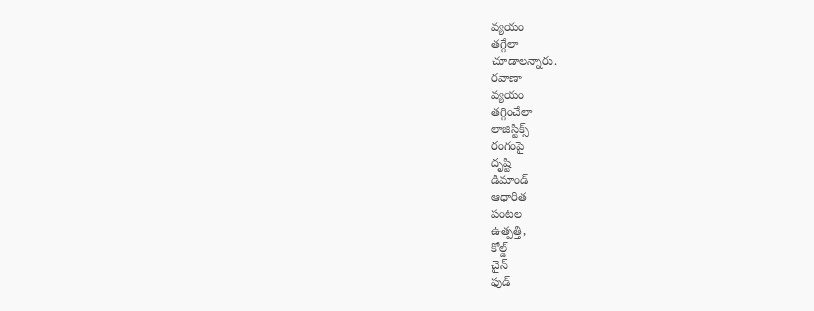వ్యయం
తగ్గేలా
చూడాలన్నారు.
రవాణా
వ్యయం
తగ్గించేలా
లాజిస్టిక్స్
రంగంపై
దృష్టి
డిమాండ్
ఆధారిత
పంటల
ఉత్పత్తి,
కోల్డ్
చైన్
ఫుడ్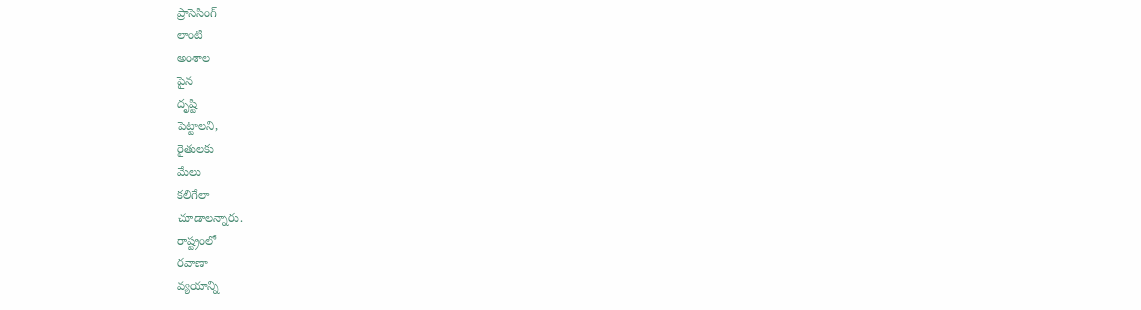ప్రాసెసింగ్
లాంటి
అంశాల
పైన
దృష్టి
పెట్టాలని,
రైతులకు
మేలు
కలిగేలా
చూడాలన్నారు.
రాష్ట్రంలో
రవాణా
వ్యయాన్ని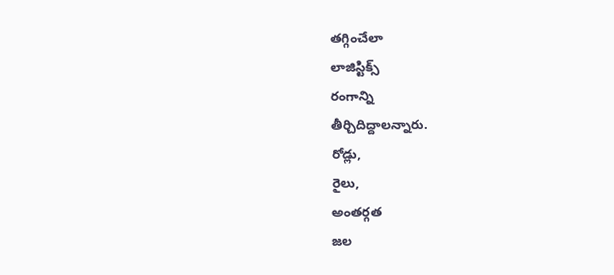తగ్గించేలా
లాజిస్టిక్స్
రంగాన్ని
తీర్చిదిద్దాలన్నారు.
రోడ్లు,
రైలు,
అంతర్గత
జల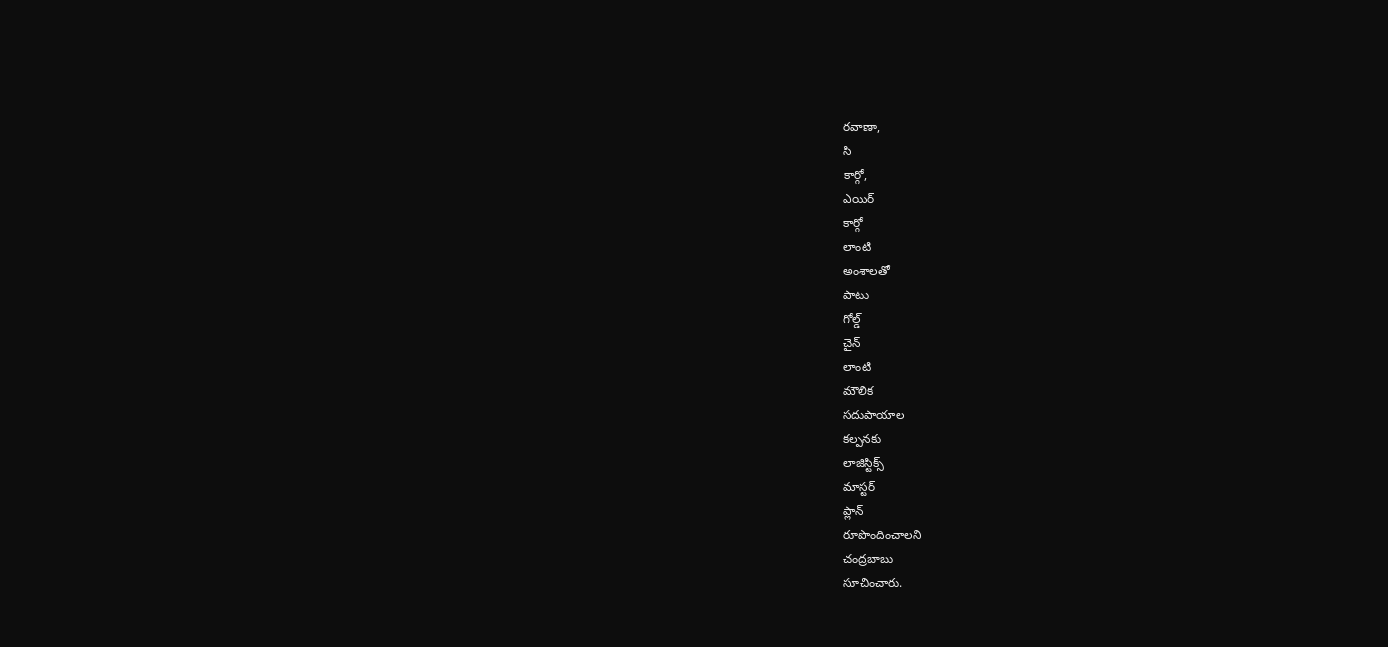రవాణా,
సి
కార్గో,
ఎయిర్
కార్గో
లాంటి
అంశాలతో
పాటు
గోల్డ్
చైన్
లాంటి
మౌలిక
సదుపాయాల
కల్పనకు
లాజిస్టిక్స్
మాస్టర్
ప్లాన్
రూపొందించాలని
చంద్రబాబు
సూచించారు.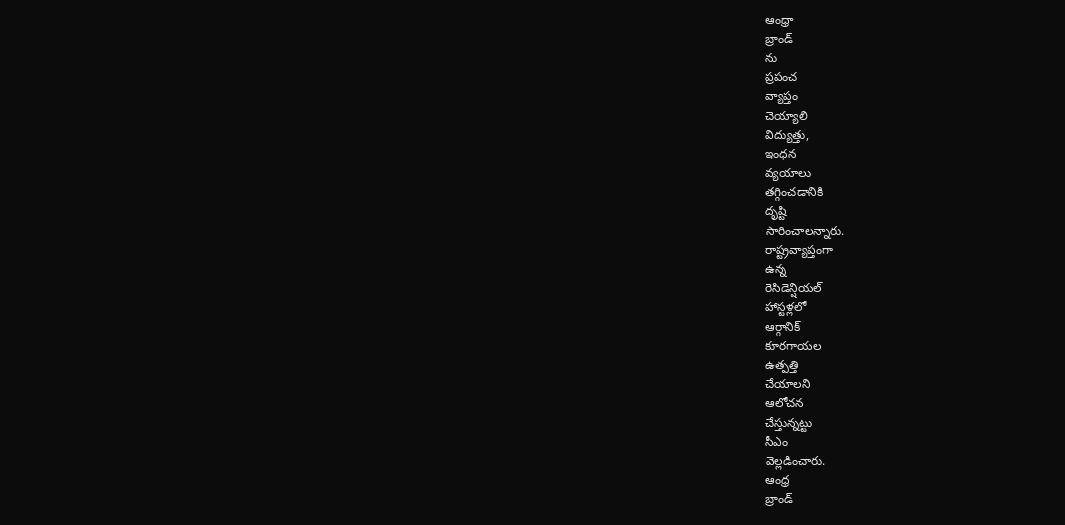ఆంధ్రా
బ్రాండ్
ను
ప్రపంచ
వ్యాప్తం
చెయ్యాలి
విద్యుత్తు,
ఇంధన
వ్యయాలు
తగ్గించడానికి
దృష్టి
సారించాలన్నారు.
రాష్ట్రవ్యాప్తంగా
ఉన్న
రెసిడెన్షియల్
హాస్టళ్లలో
ఆర్గానిక్
కూరగాయల
ఉత్పత్తి
చేయాలని
ఆలోచన
చేస్తున్నట్టు
సీఎం
వెల్లడించారు.
ఆంధ్ర
బ్రాండ్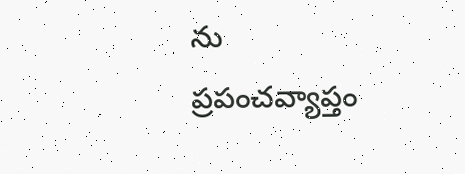ను
ప్రపంచవ్యాప్తం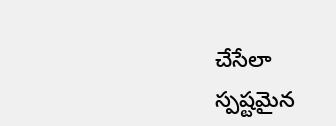చేసేలా
స్పష్టమైన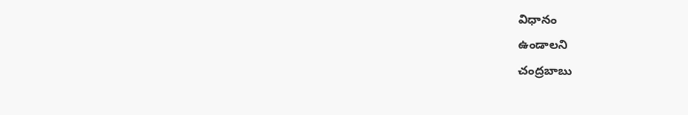విధానం
ఉండాలని
చంద్రబాబు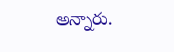అన్నారు.